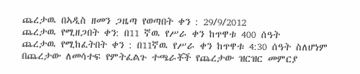ጨረታዉ በኣዲስ ዘመን ጋዜጣ የወጣበት ቀን : 29/9/2012
ጨረታዉ የሚዘጋበት ቀን: በ11 ኛዉ የሥራ ቀን ከጥዋቱ 400 ሰዓት
ጨረታዉ የሚከፈትበት ቀን : በ11ኛዉ የሥራ ቀን ከጥዋቱ 4:30 ሰዓት ስለሆነም በጨረታው ለመሳተፍ የምትፈልጉ ተጫራቾች የጨረታው ዝርዝር መምርያ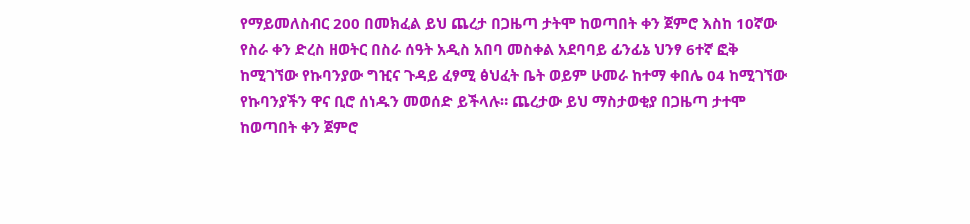የማይመለስብር 200 በመክፈል ይህ ጨረታ በጋዜጣ ታትሞ ከወጣበት ቀን ጀምሮ እስከ 10ኛው የስራ ቀን ድረስ ዘወትር በስራ ሰዓት አዲስ አበባ መስቀል አደባባይ ፊንፊኔ ህንፃ 6ተኛ ፎቅ ከሚገኘው የኩባንያው ግዢና ጉዳይ ፈፃሚ ፅህፈት ቤት ወይም ሁመራ ከተማ ቀበሌ 04 ከሚገኘው የኩባንያችን ዋና ቢሮ ሰነዱን መወሰድ ይችላሉ። ጨረታው ይህ ማስታወቂያ በጋዜጣ ታተሞ ከወጣበት ቀን ጀምሮ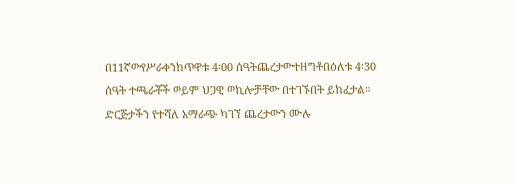በ11ኛውየሥራቀንከጥዋቱ 4፡00 ሰዓትጨረታውተዘግቶበዕለቱ 4፡30 ሰዓት ተጫራቾች ወይም ህጋዊ ወኪሎቻቸው በተገኙበት ይከፈታል። ድርጅታችን የተሻለ አማራጭ ካገኘ ጨረታውን ሙሉ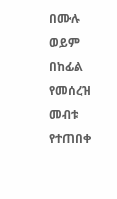በሙሉ ወይም በከፊል የመሰረዝ መብቱ የተጠበቀ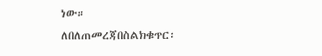ነው።
ለበለጠመረጃበስልክቁጥር፡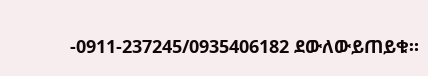-0911-237245/0935406182 ደውለውይጠይቁ።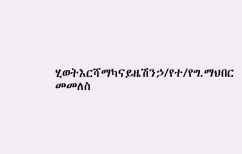ሂወትእርሻማካናይዜሽንኃ/የተ/የግ.ማህበር
መመለስ